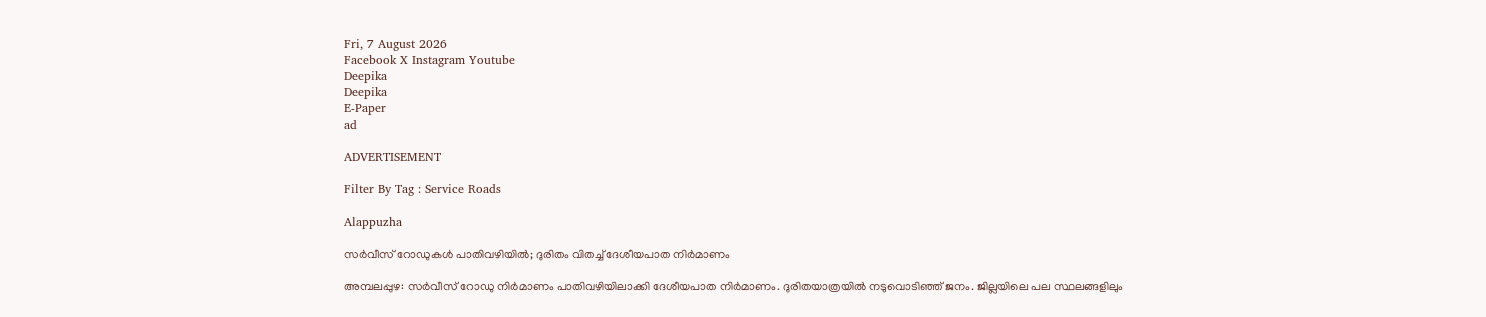Fri, 7 August 2026
Facebook X Instagram Youtube
Deepika
Deepika
E-Paper
ad

ADVERTISEMENT

Filter By Tag : Service Roads

Alappuzha

സർവീസ് റോഡുകൾ പാതിവഴിയിൽ; ദുരിതം വിതച്ച് ദേശീയപാത നിർമാണം

അമ്പലപ്പുഴ: സർവീസ് റോഡു നിർമാണം പാതിവഴിയിലാക്കി ദേശീയപാത നിർമാണം. ദുരിതയാത്രയിൽ നടുവൊടിഞ്ഞ് ജനം. ജില്ലയിലെ പല സ്ഥലങ്ങളിലും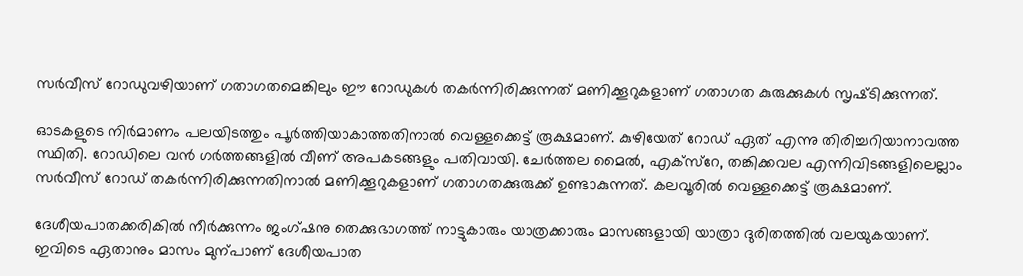സർവീസ് റോഡുവഴിയാണ് ഗതാഗതമെങ്കിലും ഈ റോഡുകൾ തകർന്നിരിക്കുന്നത് മണിക്കൂറുകളാണ് ഗതാഗത കുരുക്കുകൾ സൃഷ്‌ടിക്കുന്നത്.

ഓടകളുടെ നിർമാണം പലയിടത്തും പൂർത്തിയാകാത്തതിനാൽ വെള്ളക്കെട്ട് രൂക്ഷമാണ്. കുഴിയേത് റോഡ് ഏത് എന്നു തിരിച്ചറിയാനാവത്ത സ്ഥിതി. റോഡിലെ വൻ ഗർത്തങ്ങളിൽ വീണ് അപകടങ്ങളും പതിവായി. ചേർത്തല മൈൽ, എക്സ്റേ, തങ്കിക്കവല എന്നിവിടങ്ങളിലെല്ലാം സർവീസ് റോഡ് തകർന്നിരിക്കുന്നതിനാൽ മണിക്കൂറുകളാണ് ഗതാഗതക്കുരുക്ക് ഉണ്ടാകുന്നത്. കലവൂരിൽ വെള്ളക്കെട്ട് രൂക്ഷമാണ്.

ദേശീയപാതക്കരികിൽ നീർക്കുന്നം ജംഗ്ഷനു തെക്കുഭാഗത്ത് നാട്ടുകാരും യാത്രക്കാരും മാസങ്ങളായി യാത്രാ ദുരിതത്തിൽ വലയുകയാണ്. ഇവിടെ ഏതാനും മാസം മുന്പാണ് ദേശീയപാത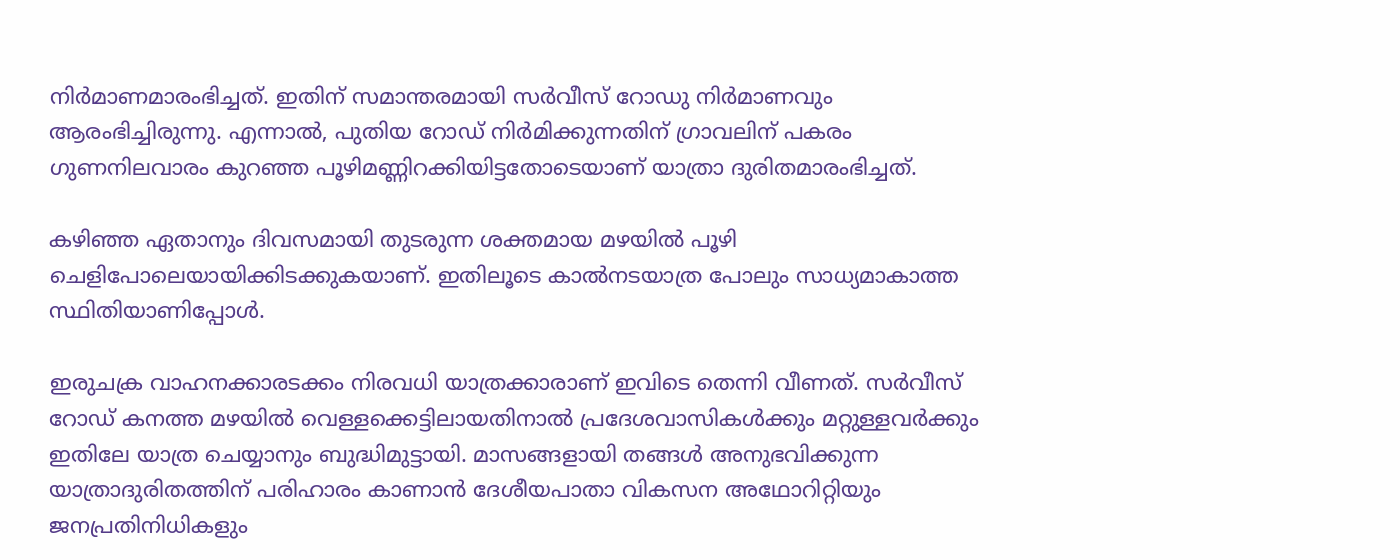നിർമാണമാരംഭിച്ചത്. ഇതിന് സമാന്തരമായി സർവീസ് റോഡു നിർമാണവും ആരംഭിച്ചിരുന്നു. എന്നാൽ, പുതിയ റോഡ് നിർമിക്കുന്നതിന് ഗ്രാവലിന് പകരം ഗുണനിലവാരം കുറഞ്ഞ പൂഴിമണ്ണിറക്കിയിട്ടതോടെയാണ് യാത്രാ ദുരിതമാരംഭിച്ചത്.

കഴിഞ്ഞ ഏതാനും ദിവസമായി തുടരുന്ന ശക്തമായ മഴയിൽ പൂഴി ചെളിപോലെയായിക്കിടക്കുകയാണ്. ഇതിലൂടെ കാൽനടയാത്ര പോലും സാധ്യമാകാത്ത സ്ഥിതിയാണിപ്പോൾ.

ഇരുചക്ര വാഹനക്കാരടക്കം നിരവധി യാത്രക്കാരാണ് ഇവിടെ തെന്നി വീണത്. സർവീസ് റോഡ് കനത്ത മഴയിൽ വെള്ളക്കെട്ടിലായതിനാൽ പ്രദേശവാസികൾക്കും മറ്റുള്ളവർക്കും ഇതിലേ യാത്ര ചെയ്യാനും ബുദ്ധിമുട്ടായി. മാസങ്ങളായി തങ്ങൾ അനുഭവിക്കുന്ന യാത്രാദുരിതത്തിന് പരിഹാരം കാണാൻ ദേശീയപാതാ വികസന അഥോറിറ്റിയും ജനപ്രതിനിധികളും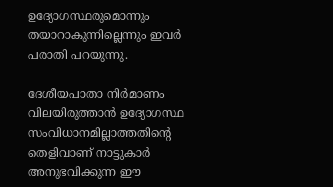ഉദ്യോഗസ്ഥരുമൊന്നും തയാറാകുന്നില്ലെന്നും ഇവർ പരാതി പറയുന്നു.

ദേശീയപാതാ നിർമാണം വിലയിരുത്താൻ ഉദ്യോഗസ്ഥ സംവിധാനമില്ലാത്തതിന്‍റെ തെളിവാണ് നാട്ടുകാർ അനുഭവിക്കുന്ന ഈ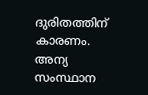ദുരിതത്തിന് കാരണം. അന്യ സംസ്ഥാന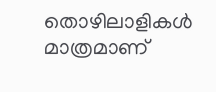തൊഴിലാളികൾ മാത്രമാണ്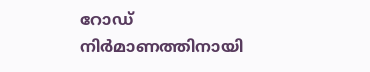റോഡ് നിർമാണത്തിനായി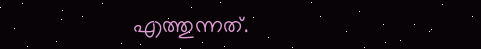എത്തുന്നത്.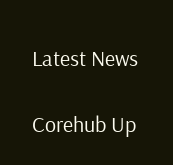Latest News

Corehub Up